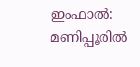ഇംഫാൽ: മണിപ്പൂരിൽ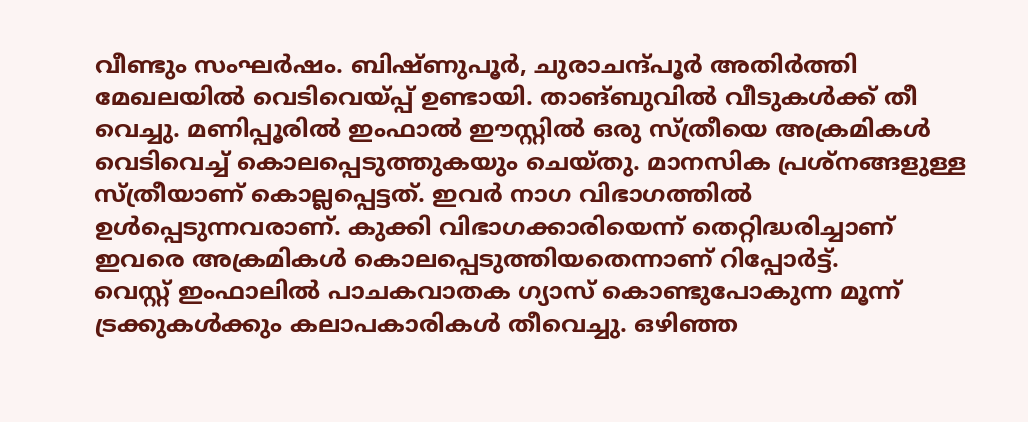വീണ്ടും സംഘർഷം. ബിഷ്ണുപൂർ, ചുരാചന്ദ്പൂർ അതിർത്തി മേഖലയിൽ വെടിവെയ്പ്പ് ഉണ്ടായി. താങ്ബുവിൽ വീടുകൾക്ക് തീ വെച്ചു. മണിപ്പൂരിൽ ഇംഫാൽ ഈസ്റ്റിൽ ഒരു സ്ത്രീയെ അക്രമികൾ വെടിവെച്ച് കൊലപ്പെടുത്തുകയും ചെയ്തു. മാനസിക പ്രശ്നങ്ങളുള്ള സ്ത്രീയാണ് കൊല്ലപ്പെട്ടത്. ഇവർ നാഗ വിഭാഗത്തിൽ ഉൾപ്പെടുന്നവരാണ്. കുക്കി വിഭാഗക്കാരിയെന്ന് തെറ്റിദ്ധരിച്ചാണ് ഇവരെ അക്രമികൾ കൊലപ്പെടുത്തിയതെന്നാണ് റിപ്പോർട്ട്.
വെസ്റ്റ് ഇംഫാലിൽ പാചകവാതക ഗ്യാസ് കൊണ്ടുപോകുന്ന മൂന്ന് ട്രക്കുകൾക്കും കലാപകാരികൾ തീവെച്ചു. ഒഴിഞ്ഞ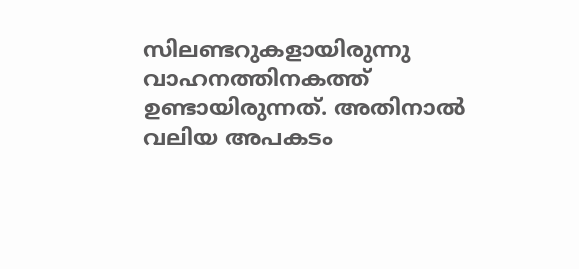സിലണ്ടറുകളായിരുന്നു വാഹനത്തിനകത്ത് ഉണ്ടായിരുന്നത്. അതിനാൽ വലിയ അപകടം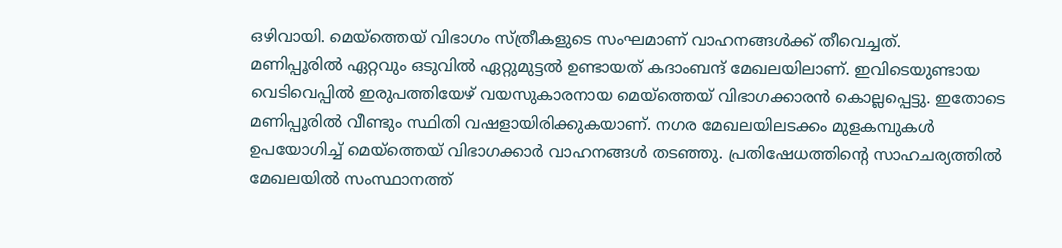ഒഴിവായി. മെയ്ത്തെയ് വിഭാഗം സ്ത്രീകളുടെ സംഘമാണ് വാഹനങ്ങൾക്ക് തീവെച്ചത്.
മണിപ്പൂരിൽ ഏറ്റവും ഒടുവിൽ ഏറ്റുമുട്ടൽ ഉണ്ടായത് കദാംബന്ദ് മേഖലയിലാണ്. ഇവിടെയുണ്ടായ വെടിവെപ്പിൽ ഇരുപത്തിയേഴ് വയസുകാരനായ മെയ്ത്തെയ് വിഭാഗക്കാരൻ കൊല്ലപ്പെട്ടു. ഇതോടെ മണിപ്പൂരിൽ വീണ്ടും സ്ഥിതി വഷളായിരിക്കുകയാണ്. നഗര മേഖലയിലടക്കം മുളകമ്പുകൾ ഉപയോഗിച്ച് മെയ്ത്തെയ് വിഭാഗക്കാർ വാഹനങ്ങൾ തടഞ്ഞു. പ്രതിഷേധത്തിന്റെ സാഹചര്യത്തിൽ മേഖലയിൽ സംസ്ഥാനത്ത്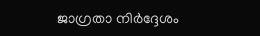ജാഗ്രതാ നിർദ്ദേശം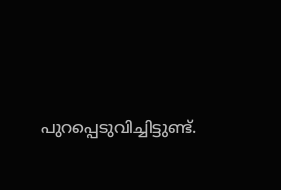പുറപ്പെടുവിച്ചിട്ടുണ്ട്.